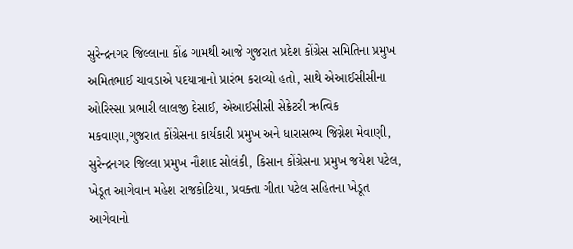સુરેન્દ્રનગર જિલ્લાના કોંઢ ગામથી આજે ગુજરાત પ્રદેશ કોંગ્રેસ સમિતિના પ્રમુખ અમિતભાઈ ચાવડાએ પદયાત્રાનો પ્રારંભ કરાવ્યો હતો, સાથે એઆઈસીસીના ઓરિસ્સા પ્રભારી લાલજી દેસાઈ, એઆઈસીસી સેક્રેટરી ઋત્વિક મકવાણા,ગુજરાત કોંગ્રેસના કાર્યકારી પ્રમુખ અને ધારાસભ્ય જિગ્નેશ મેવાણી, સુરેન્દ્રનગર જિલ્લા પ્રમુખ નૌશાદ સોલંકી, કિસાન કોંગ્રેસના પ્રમુખ જયેશ પટેલ, ખેડૂત આગેવાન મહેશ રાજકોટિયા, પ્રવક્તા ગીતા પટેલ સહિતના ખેડૂત આગેવાનો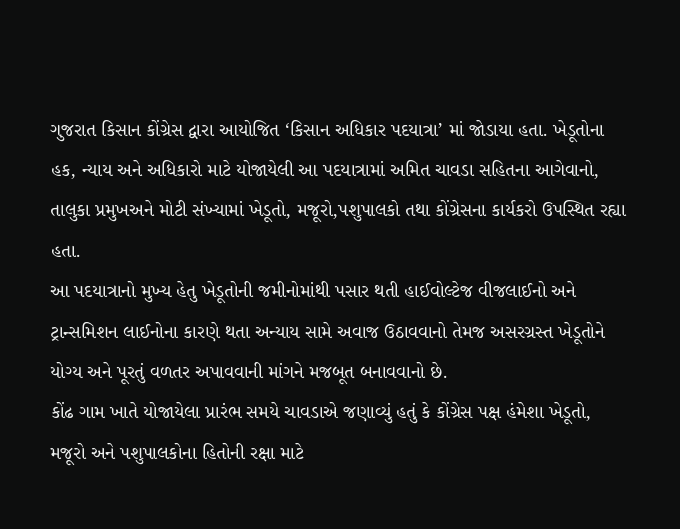ગુજરાત કિસાન કોંગ્રેસ દ્વારા આયોજિત ‘કિસાન અધિકાર પદયાત્રા’ માં જોડાયા હતા. ખેડૂતોના હક, ન્યાય અને અધિકારો માટે યોજાયેલી આ પદયાત્રામાં અમિત ચાવડા સહિતના આગેવાનો, તાલુકા પ્રમુખઅને મોટી સંખ્યામાં ખેડૂતો, મજૂરો,પશુપાલકો તથા કોંગ્રેસના કાર્યકરો ઉપસ્થિત રહ્યા હતા.
આ પદયાત્રાનો મુખ્ય હેતુ ખેડૂતોની જમીનોમાંથી પસાર થતી હાઈવોલ્ટેજ વીજલાઈનો અને ટ્રાન્સમિશન લાઈનોના કારણે થતા અન્યાય સામે અવાજ ઉઠાવવાનો તેમજ અસરગ્રસ્ત ખેડૂતોને યોગ્ય અને પૂરતું વળતર અપાવવાની માંગને મજબૂત બનાવવાનો છે.
કોંઢ ગામ ખાતે યોજાયેલા પ્રારંભ સમયે ચાવડાએ જણાવ્યું હતું કે કોંગ્રેસ પક્ષ હંમેશા ખેડૂતો, મજૂરો અને પશુપાલકોના હિતોની રક્ષા માટે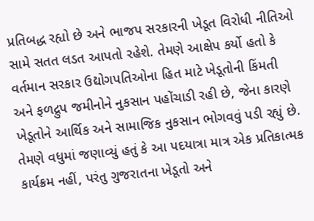પ્રતિબદ્ધ રહ્યો છે અને ભાજપ સરકારની ખેડૂત વિરોધી નીતિઓ સામે સતત લડત આપતો રહેશે. તેમણે આક્ષેપ કર્યો હતો કે વર્તમાન સરકાર ઉદ્યોગપતિઓના હિત માટે ખેડૂતોની કિંમતી અને ફળદ્રુપ જમીનોને નુકસાન પહોંચાડી રહી છે, જેના કારણે ખેડૂતોને આર્થિક અને સામાજિક નુકસાન ભોગવવું પડી રહ્યું છે.
તેમણે વધુમાં જણાવ્યું હતું કે આ પદયાત્રા માત્ર એક પ્રતિકાત્મક કાર્યક્રમ નહીં, પરંતુ ગુજરાતના ખેડૂતો અને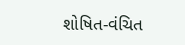શોષિત-વંચિત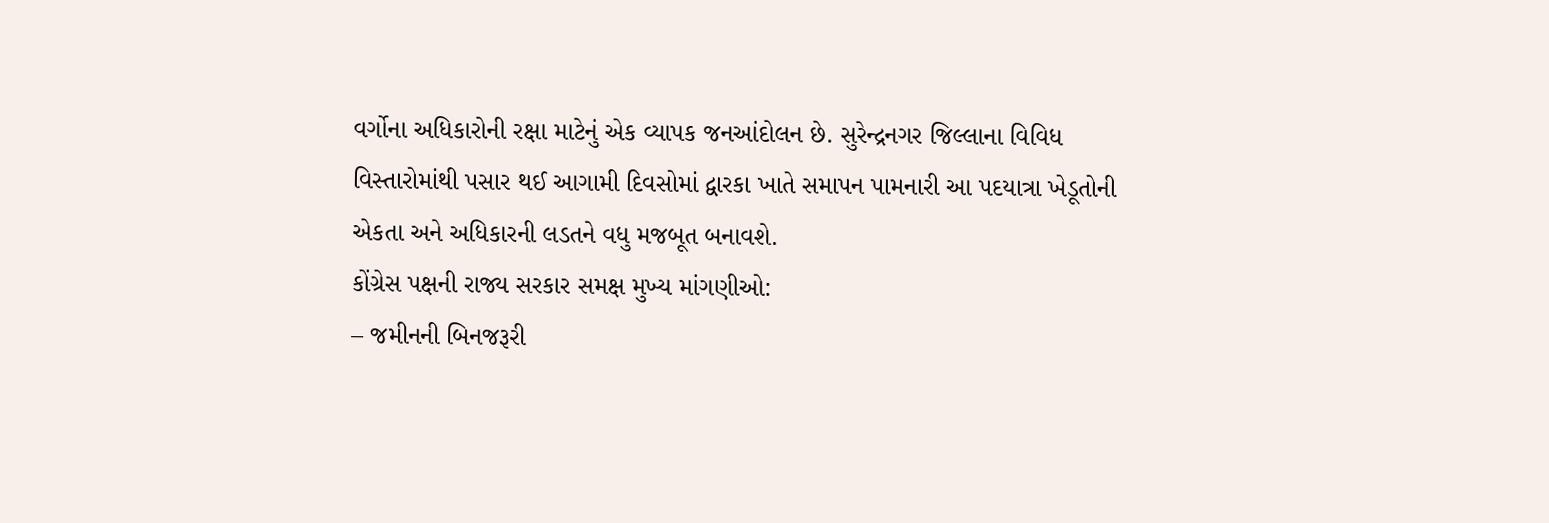વર્ગોના અધિકારોની રક્ષા માટેનું એક વ્યાપક જનઆંદોલન છે. સુરેન્દ્રનગર જિલ્લાના વિવિધ વિસ્તારોમાંથી પસાર થઈ આગામી દિવસોમાં દ્વારકા ખાતે સમાપન પામનારી આ પદયાત્રા ખેડૂતોની એકતા અને અધિકારની લડતને વધુ મજબૂત બનાવશે.
કોંગ્રેસ પક્ષની રાજ્ય સરકાર સમક્ષ મુખ્ય માંગણીઓ:
– જમીનની બિનજરૂરી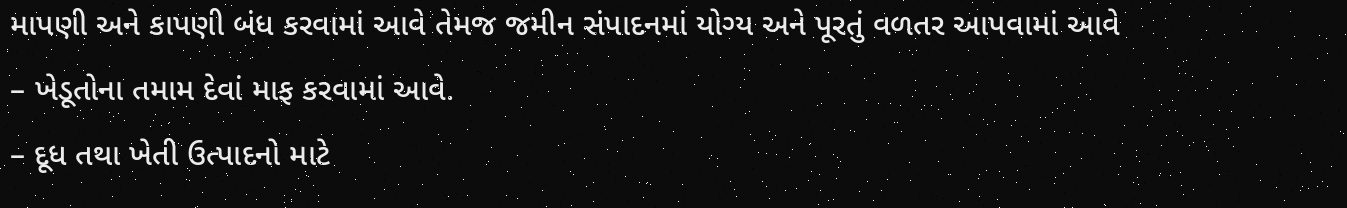માપણી અને કાપણી બંધ કરવામાં આવે તેમજ જમીન સંપાદનમાં યોગ્ય અને પૂરતું વળતર આપવામાં આવે
– ખેડૂતોના તમામ દેવાં માફ કરવામાં આવે.
– દૂધ તથા ખેતી ઉત્પાદનો માટે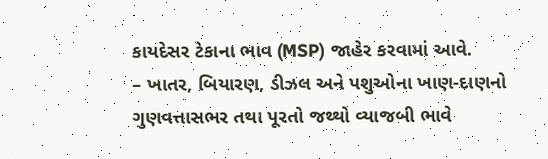કાયદેસર ટેકાના ભાવ (MSP) જાહેર કરવામાં આવે.
– ખાતર, બિયારણ, ડીઝલ અને પશુઓના ખાણ-દાણનો ગુણવત્તાસભર તથા પૂરતો જથ્થો વ્યાજબી ભાવે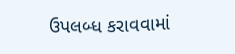ઉપલબ્ધ કરાવવામાં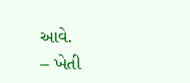આવે.
– ખેતી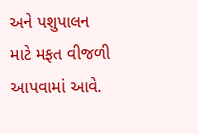અને પશુપાલન માટે મફત વીજળી આપવામાં આવે.